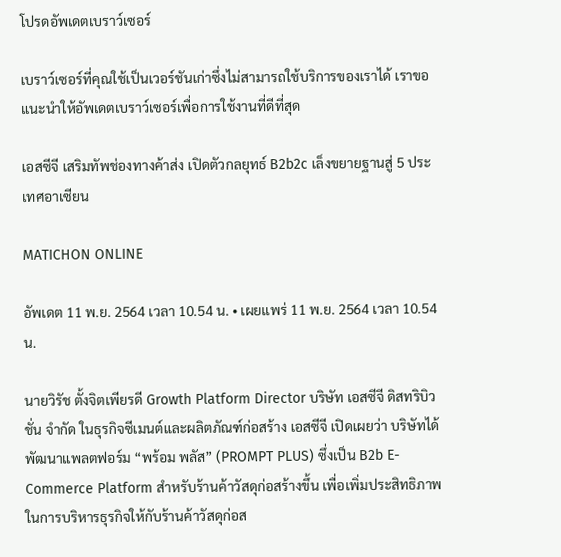โปรดอัพเดตเบราว์เซอร์

เบราว์เซอร์ที่คุณใช้เป็นเวอร์ชันเก่าซึ่งไม่สามารถใช้บริการของเราได้ เราขอแนะนำให้อัพเดตเบราว์เซอร์เพื่อการใช้งานที่ดีที่สุด

เอสซีจี เสริมทัพช่องทางค้าส่ง เปิดตัวกลยุทธ์ B2b2c เล็งขยายฐานสู่ 5 ประเทศอาเซียน

MATICHON ONLINE

อัพเดต 11 พ.ย. 2564 เวลา 10.54 น. • เผยแพร่ 11 พ.ย. 2564 เวลา 10.54 น.

นายวิรัช ตั้งจิตเพียรดี Growth Platform Director บริษัท เอสซีจี ดิสทริบิวชั่น จำกัด ในธุรกิจซีเมนต์และผลิตภัณฑ์ก่อสร้าง เอสซีจี เปิดเผยว่า บริษัทได้พัฒนาแพลตฟอร์ม “พร้อม พลัส” (PROMPT PLUS) ซึ่งเป็น B2b E-Commerce Platform สำหรับร้านค้าวัสดุก่อสร้างขึ้น เพื่อเพิ่มประสิทธิภาพในการบริหารธุรกิจให้กับร้านค้าวัสดุก่อส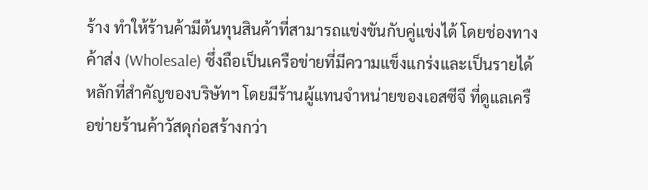ร้าง ทำให้ร้านค้ามีต้นทุนสินค้าที่สามารถแข่งขันกับคู่แข่งได้ โดยช่องทางค้าส่ง (Wholesale) ซึ่งถือเป็นเครือข่ายที่มีความแข็งแกร่งและเป็นรายได้หลักที่สำคัญของบริษัทฯ โดยมีร้านผู้แทนจำหน่ายของเอสซีจี ที่ดูแลเครือข่ายร้านค้าวัสดุก่อสร้างกว่า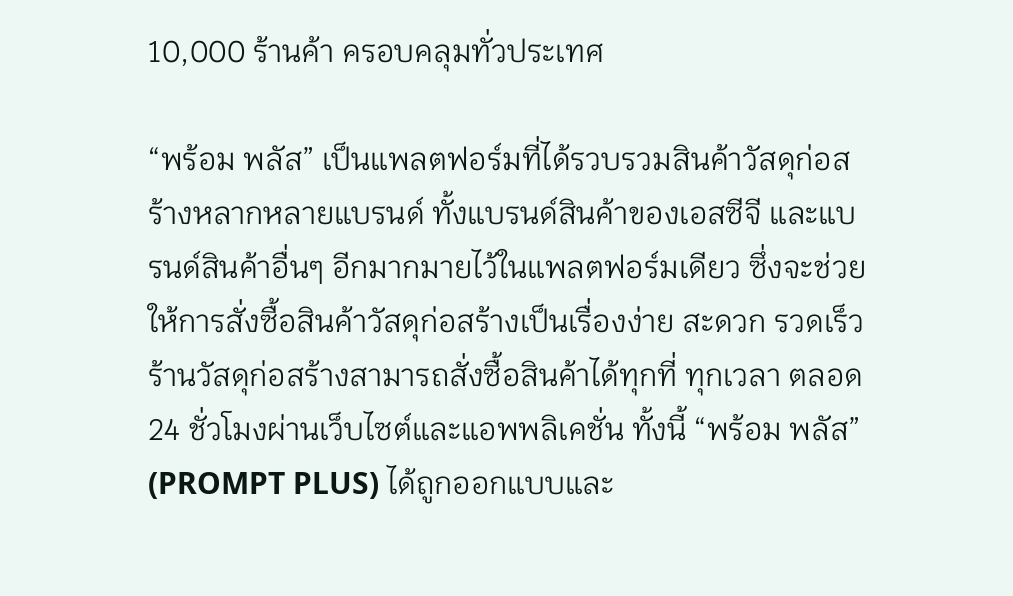10,000 ร้านค้า ครอบคลุมทั่วประเทศ

“พร้อม พลัส” เป็นแพลตฟอร์มที่ได้รวบรวมสินค้าวัสดุก่อสร้างหลากหลายแบรนด์ ทั้งแบรนด์สินค้าของเอสซีจี และแบรนด์สินค้าอื่นๆ อีกมากมายไว้ในแพลตฟอร์มเดียว ซึ่งจะช่วยให้การสั่งซื้อสินค้าวัสดุก่อสร้างเป็นเรื่องง่าย สะดวก รวดเร็ว ร้านวัสดุก่อสร้างสามารถสั่งซื้อสินค้าได้ทุกที่ ทุกเวลา ตลอด 24 ชั่วโมงผ่านเว็บไซต์และแอพพลิเคชั่น ทั้งนี้ “พร้อม พลัส” (PROMPT PLUS) ได้ถูกออกแบบและ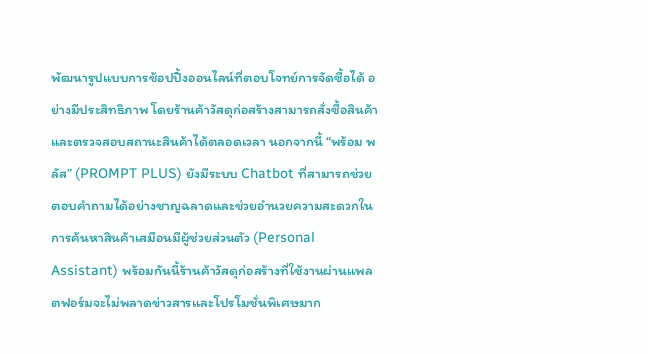พัฒนารูปแบบการช้อปปิ้งออนไลน์ที่ตอบโจทย์การจัดซื้อได้ อย่างมีประสิทธิภาพ โดยร้านค้าวัสดุก่อสร้างสามารถสั่งซื้อสินค้าและตรวจสอบสถานะสินค้าได้ตลอดเวลา นอกจากนี้ “พร้อม พลัส” (PROMPT PLUS) ยังมีระบบ Chatbot ที่สามารถช่วยตอบคำถามได้อย่างชาญฉลาดและช่วยอำนวยความสะดวกในการค้นหาสินค้าเสมือนมีผู้ช่วยส่วนตัว (Personal Assistant) พร้อมกันนี้ร้านค้าวัสดุก่อสร้างที่ใช้งานผ่านแพลตฟอร์มจะไม่พลาดข่าวสารและโปรโมชั่นพิเศษมาก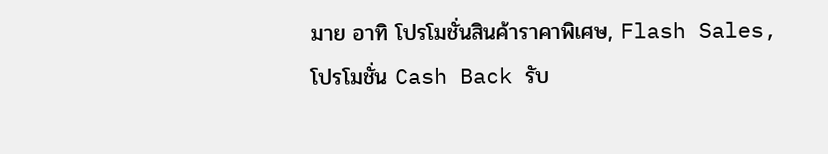มาย อาทิ โปรโมชั่นสินค้าราคาพิเศษ, Flash Sales, โปรโมชั่น Cash Back รับ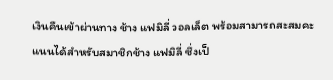เงินคืนเข้าผ่านทาง ช้าง แฟมิลี่ วอลเล็ต พร้อมสามารถสะสมคะแนนได้สำหรับสมาชิกช้าง แฟมิลี่ ซึ่งเป็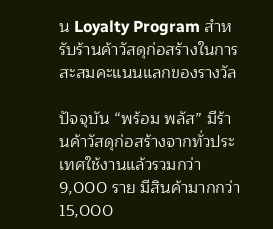น Loyalty Program สำหรับร้านค้าวัสดุก่อสร้างในการสะสมคะแนนแลกของรางวัล

ปัจจุบัน “พร้อม พลัส” มีร้านค้าวัสดุก่อสร้างจากทั่วประเทศใช้งานแล้วรวมกว่า 9,000 ราย มีสินค้ามากกว่า 15,000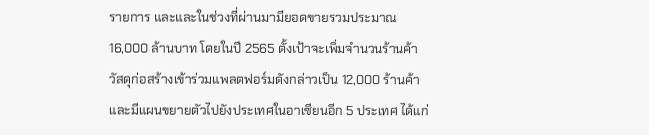รายการ และและในช่วงที่ผ่านมามียอดขายรวมประมาณ 16,000 ล้านบาท โดยในปี 2565 ตั้งเป้าจะเพิ่มจำนวนร้านค้าวัสดุก่อสร้างเข้าร่วมแพลตฟอร์มดังกล่าวเป็น 12,000 ร้านค้า และมีแผนขยายตัวไปยังประเทศในอาเซียนอีก 5 ประเทศ ได้แก่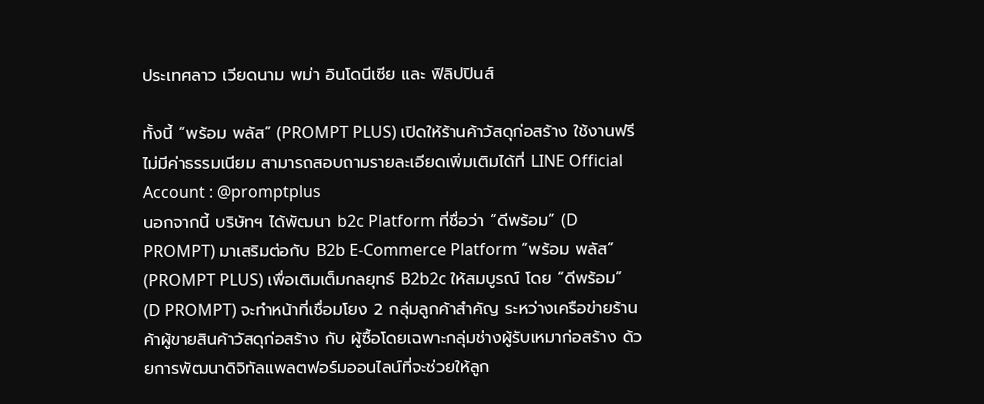ประเทศลาว เวียดนาม พม่า อินโดนีเซีย และ ฟิลิปปินส์

ทั้งนี้ “พร้อม พลัส” (PROMPT PLUS) เปิดให้ร้านค้าวัสดุก่อสร้าง ใช้งานฟรี ไม่มีค่าธรรมเนียม สามารถสอบถามรายละเอียดเพิ่มเติมได้ที่ LINE Official Account : @promptplus
นอกจากนี้ บริษัทฯ ได้พัฒนา b2c Platform ที่ชื่อว่า “ดีพร้อม” (D PROMPT) มาเสริมต่อกับ B2b E-Commerce Platform “พร้อม พลัส” (PROMPT PLUS) เพื่อเติมเต็มกลยุทธ์ B2b2c ให้สมบูรณ์ โดย “ดีพร้อม” (D PROMPT) จะทำหน้าที่เชื่อมโยง 2 กลุ่มลูกค้าสำคัญ ระหว่างเครือข่ายร้านค้าผู้ขายสินค้าวัสดุก่อสร้าง กับ ผู้ซื้อโดยเฉพาะกลุ่มช่างผู้รับเหมาก่อสร้าง ด้วยการพัฒนาดิจิทัลแพลตฟอร์มออนไลน์ที่จะช่วยให้ลูก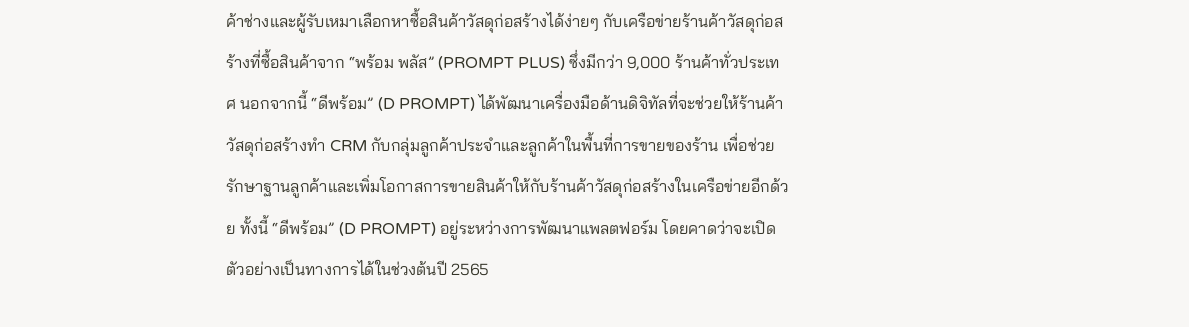ค้าช่างและผู้รับเหมาเลือกหาซื้อสินค้าวัสดุก่อสร้างได้ง่ายๆ กับเครือข่ายร้านค้าวัสดุก่อสร้างที่ซื้อสินค้าจาก “พร้อม พลัส” (PROMPT PLUS) ซึ่งมีกว่า 9,000 ร้านค้าทั่วประเทศ นอกจากนี้ “ดีพร้อม” (D PROMPT) ได้พัฒนาเครื่องมือด้านดิจิทัลที่จะช่วยให้ร้านค้าวัสดุก่อสร้างทำ CRM กับกลุ่มลูกค้าประจำและลูกค้าในพื้นที่การขายของร้าน เพื่อช่วยรักษาฐานลูกค้าและเพิ่มโอกาสการขายสินค้าให้กับร้านค้าวัสดุก่อสร้างในเครือข่ายอีกด้วย ทั้งนี้ “ดีพร้อม” (D PROMPT) อยู่ระหว่างการพัฒนาแพลตฟอร์ม โดยคาดว่าจะเปิดตัวอย่างเป็นทางการได้ในช่วงต้นปี 2565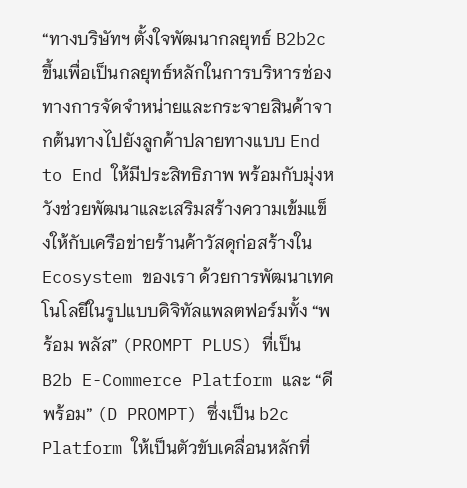“ทางบริษัทฯ ตั้งใจพัฒนากลยุทธ์ B2b2c ขึ้นเพื่อเป็นกลยุทธ์หลักในการบริหารช่องทางการจัดจำหน่ายและกระจายสินค้าจากต้นทางไปยังลูกค้าปลายทางแบบ End to End ให้มีประสิทธิภาพ พร้อมกับมุ่งหวังช่วยพัฒนาและเสริมสร้างความเข้มแข็งให้กับเครือข่ายร้านค้าวัสดุก่อสร้างใน Ecosystem ของเรา ด้วยการพัฒนาเทคโนโลยีในรูปแบบดิจิทัลแพลตฟอร์มทั้ง “พร้อม พลัส” (PROMPT PLUS) ที่เป็น B2b E-Commerce Platform และ “ดีพร้อม” (D PROMPT) ซึ่งเป็น b2c Platform ให้เป็นตัวขับเคลื่อนหลักที่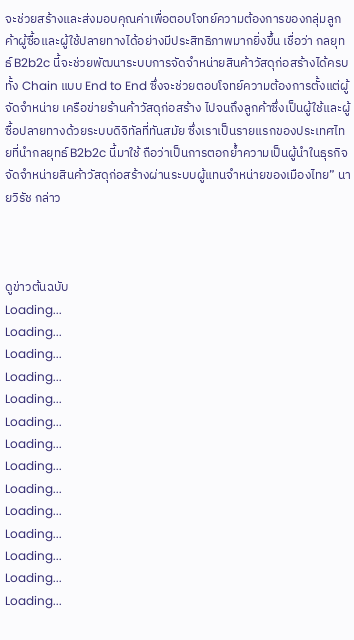จะช่วยสร้างและส่งมอบคุณค่าเพื่อตอบโจทย์ความต้องการของกลุ่มลูกค้าผู้ซื้อและผู้ใช้ปลายทางได้อย่างมีประสิทธิภาพมากยิ่งขึ้น เชื่อว่า กลยุทธ์ B2b2c นี้จะช่วยพัฒนาระบบการจัดจำหน่ายสินค้าวัสดุก่อสร้างได้ครบทั้ง Chain แบบ End to End ซึ่งจะช่วยตอบโจทย์ความต้องการตั้งแต่ผู้จัดจำหน่าย เครือข่ายร้านค้าวัสดุก่อสร้าง ไปจนถึงลูกค้าซึ่งเป็นผู้ใช้และผู้ซื้อปลายทางด้วยระบบดิจิทัลที่ทันสมัย ซึ่งเราเป็นรายแรกของประเทศไทยที่นำกลยุทธ์ B2b2c นี้มาใช้ ถือว่าเป็นการตอกย้ำความเป็นผู้นำในธุรกิจจัดจำหน่ายสินค้าวัสดุก่อสร้างผ่านระบบผู้แทนจำหน่ายของเมืองไทย” นายวิรัช กล่าว



ดูข่าวต้นฉบับ
Loading...
Loading...
Loading...
Loading...
Loading...
Loading...
Loading...
Loading...
Loading...
Loading...
Loading...
Loading...
Loading...
Loading...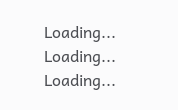Loading...
Loading...
Loading...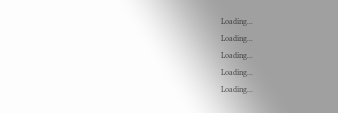Loading...
Loading...
Loading...
Loading...
Loading...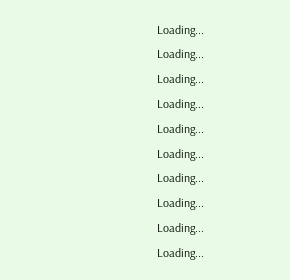Loading...
Loading...
Loading...
Loading...
Loading...
Loading...
Loading...
Loading...
Loading...
Loading...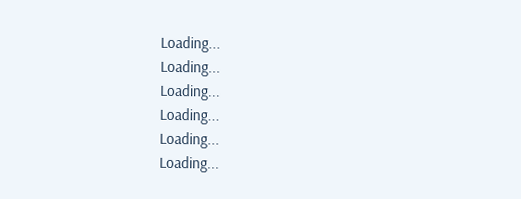Loading...
Loading...
Loading...
Loading...
Loading...
Loading...